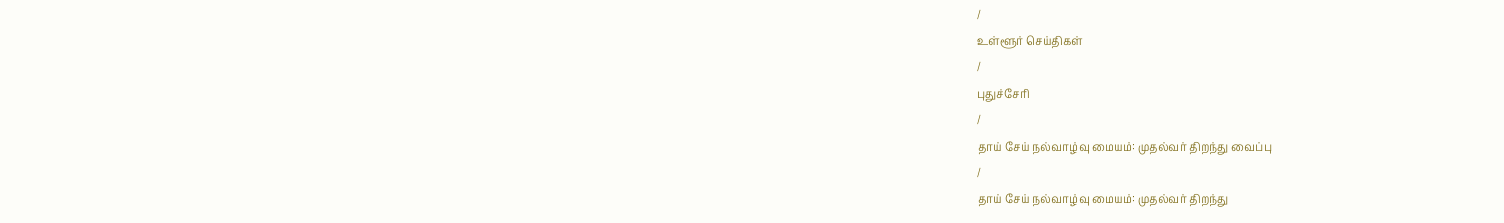/
உள்ளூர் செய்திகள்
/
புதுச்சேரி
/
தாய் சேய் நல்வாழ்வு மையம்: முதல்வர் திறந்து வைப்பு
/
தாய் சேய் நல்வாழ்வு மையம்: முதல்வர் திறந்து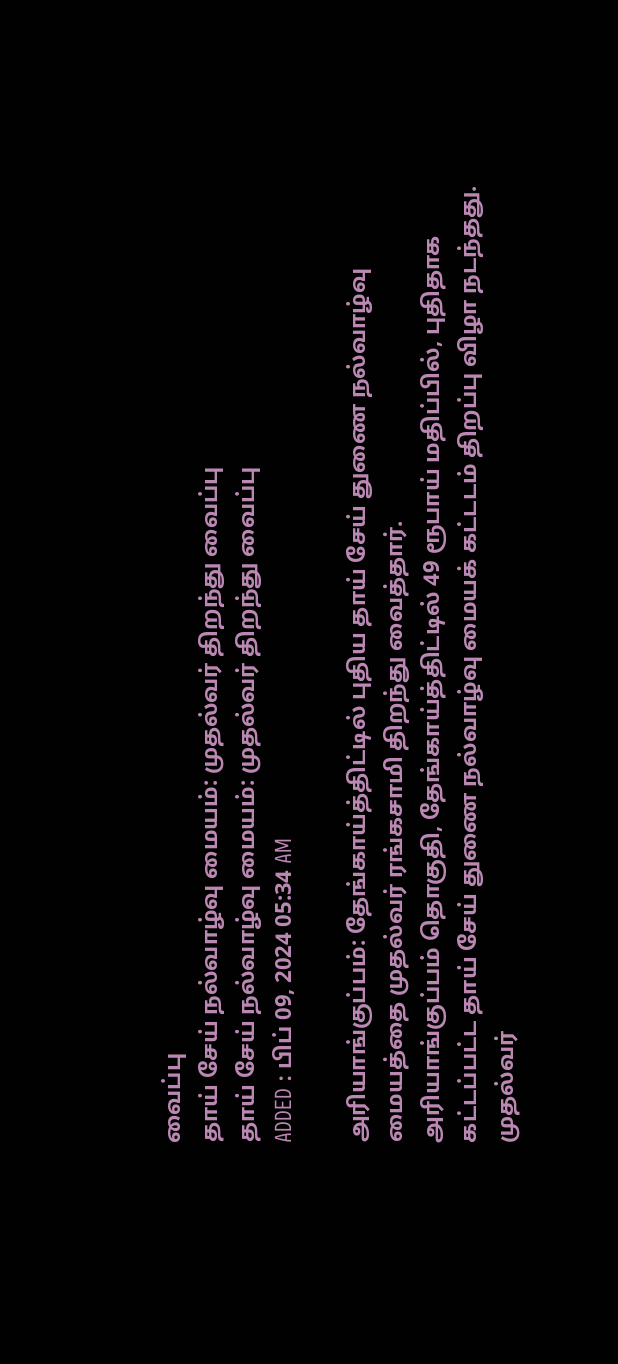வைப்பு
தாய் சேய் நல்வாழ்வு மையம்: முதல்வர் திறந்து வைப்பு
தாய் சேய் நல்வாழ்வு மையம்: முதல்வர் திறந்து வைப்பு
ADDED : பிப் 09, 2024 05:34 AM

அரியாங்குப்பம்: தேங்காய்த்திட்டில் புதிய தாய் சேய் துணை நல்வாழ்வு மையத்தை முதல்வர் ரங்கசாமி திறந்து வைத்தார்.
அரியாங்குப்பம் தொகுதி, தேங்காய்த்திட்டில் 49 ரூபாய் மதிப்பில், புதிதாக கட்டப்பட்ட தாய் சேய் துணை நல்வாழ்வு மையக் கட்டடம் திறப்பு விழா நடந்தது. முதல்வர்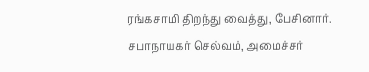ரங்கசாமி திறந்து வைத்து, பேசினார்.
சபாநாயகர் செல்வம், அமைச்சர்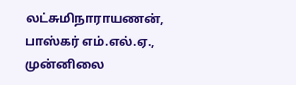லட்சுமிநாராயணன், பாஸ்கர் எம்.எல்.ஏ., முன்னிலை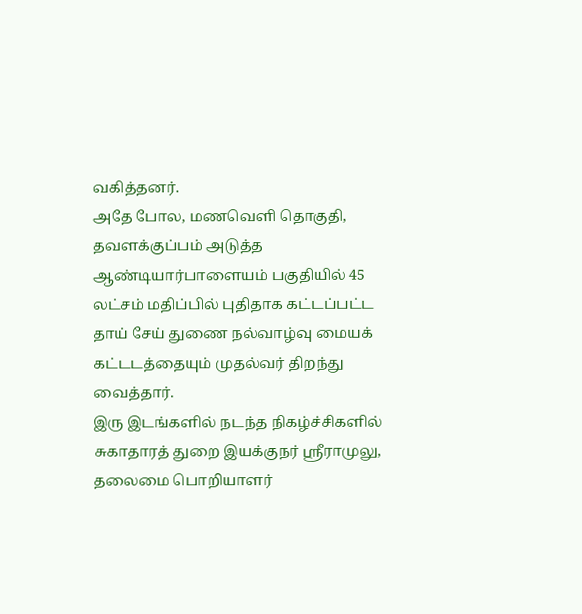வகித்தனர்.
அதே போல, மணவெளி தொகுதி, தவளக்குப்பம் அடுத்த ஆண்டியார்பாளையம் பகுதியில் 45 லட்சம் மதிப்பில் புதிதாக கட்டப்பட்ட தாய் சேய் துணை நல்வாழ்வு மையக் கட்டடத்தையும் முதல்வர் திறந்து வைத்தார்.
இரு இடங்களில் நடந்த நிகழ்ச்சிகளில் சுகாதாரத் துறை இயக்குநர் ஸ்ரீராமுலு, தலைமை பொறியாளர்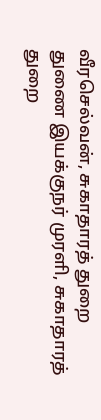வீரசெல்வன், சுகாதாரத் துறை துணை இயக்குநர் முரளி, சுகாதாரத் துறை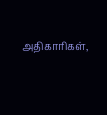அதிகாரிகள்,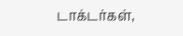டாக்டர்கள்,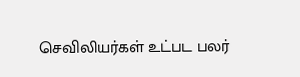செவிலியர்கள் உட்பட பலர்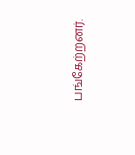பங்கேற்றனர்.